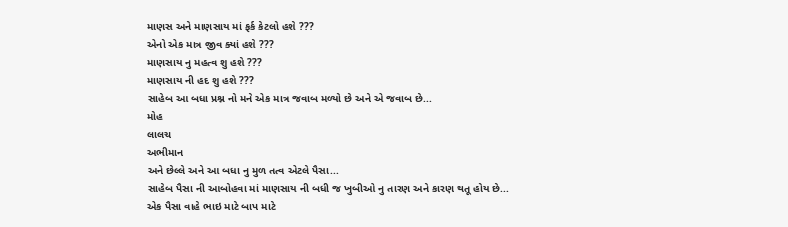માણસ અને માણસાય માં ફર્ક કેટલો હશે ???
એનો એક માત્ર જીવ ક્યાં હશે ???
માણસાય નુ મહત્વ શુ હશે ???
માણસાય ની હદ શુ હશે ???
સાહેબ આ બધા પ્રશ્ન નો મને એક માત્ર જવાબ મળ્યો છે અને એ જવાબ છે...
મોહ
લાલચ
અભીમાન
અને છેલ્લે અને આ બધા નુ મુળ તત્વ એટલે પૈસા...
સાહેબ પૈસા ની આબોહવા માં માણસાય ની બધી જ ખુબીઓ નુ તારણ અને કારણ થતૂ હોય છે...
એક પૈસા વાહે ભાઇ માટે બાપ માટે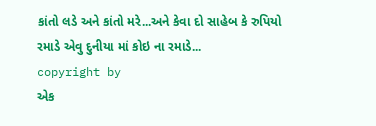કાંતો લડે અને કાંતો મરે...અને કેવા દો સાહેબ કે રુપિયો રમાડે એવુ દુનીયા માં કોઇ ના રમાડે...
copyright by
એક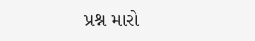પ્રશ્ન મારો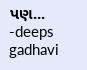પણ...
-deeps gadhavi